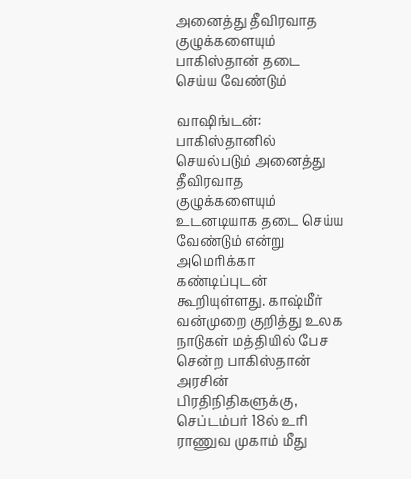அனைத்து தீவிரவாத குழுக்களையும் பாகிஸ்தான் தடை செய்ய வேண்டும்

வாஷிங்டன்: பாகிஸ்தானில் செயல்படும் அனைத்து தீவிரவாத குழுக்களையும் உடனடியாக தடை செய்ய வேண்டும் என்று அமெரிக்கா கண்டிப்புடன் கூறியுள்ளது. காஷ்மீர் வன்முறை குறித்து உலக நாடுகள் மத்தியில் பேச சென்ற பாகிஸ்தான் அரசின் பிரதிநிதிகளுக்கு, செப்டம்பர் 18ல் உரி ராணுவ முகாம் மீது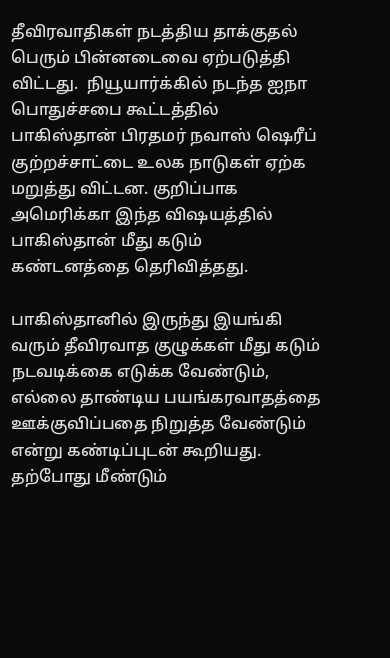தீவிரவாதிகள் நடத்திய தாக்குதல் பெரும் பின்னடைவை ஏற்படுத்தி விட்டது.  நியூயார்க்கில் நடந்த ஐநா பொதுச்சபை கூட்டத்தில் பாகிஸ்தான் பிரதமர் நவாஸ் ஷெரீப் குற்றச்சாட்டை உலக நாடுகள் ஏற்க மறுத்து விட்டன. குறிப்பாக அமெரிக்கா இந்த விஷயத்தில் பாகிஸ்தான் மீது கடும் கண்டனத்தை தெரிவித்தது.

பாகிஸ்தானில் இருந்து இயங்கி வரும் தீவிரவாத குழுக்கள் மீது கடும் நடவடிக்கை எடுக்க வேண்டும், எல்லை தாண்டிய பயங்கரவாதத்தை ஊக்குவிப்பதை நிறுத்த வேண்டும் என்று கண்டிப்புடன் கூறியது. தற்போது மீண்டும்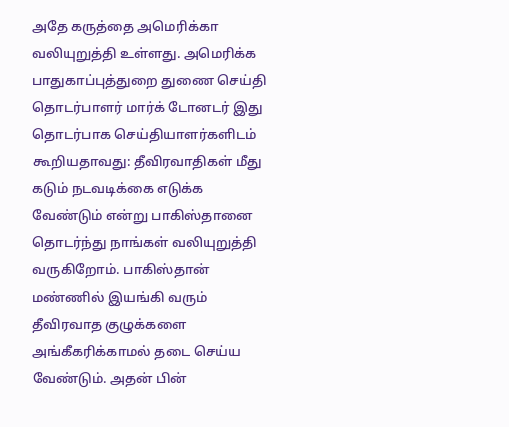அதே கருத்தை அமெரிக்கா வலியுறுத்தி உள்ளது. அமெரிக்க பாதுகாப்புத்துறை துணை செய்தி தொடர்பாளர் மார்க் டோனடர் இது தொடர்பாக செய்தியாளர்களிடம் கூறியதாவது: தீவிரவாதிகள் மீது  கடும் நடவடிக்கை எடுக்க வேண்டும் என்று பாகிஸ்தானை தொடர்ந்து நாங்கள் வலியுறுத்தி வருகிறோம். பாகிஸ்தான் மண்ணில் இயங்கி வரும் தீவிரவாத குழுக்களை அங்கீகரிக்காமல் தடை செய்ய வேண்டும். அதன் பின்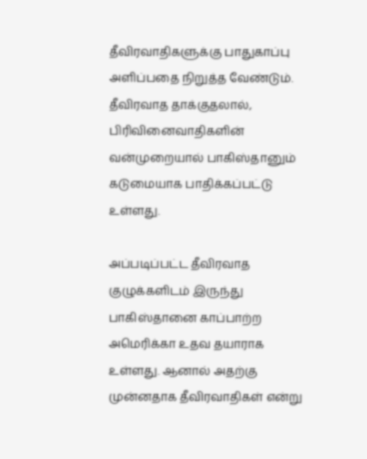தீவிரவாதிகளுக்கு பாதுகாப்பு அளிப்பதை நிறுத்த வேண்டும். தீவிரவாத தாக்குதலால், பிரிவினைவாதிகளின் வன்முறையால் பாகிஸ்தானும் கடுமையாக பாதிக்கப்பட்டு உள்ளது.

அப்படிப்பட்ட தீவிரவாத குழுக்களிடம் இருந்து பாகிஸ்தானை காப்பாற்ற அமெரிக்கா உதவ தயாராக உள்ளது. ஆனால் அதற்கு முன்னதாக தீவிரவாதிகள் என்று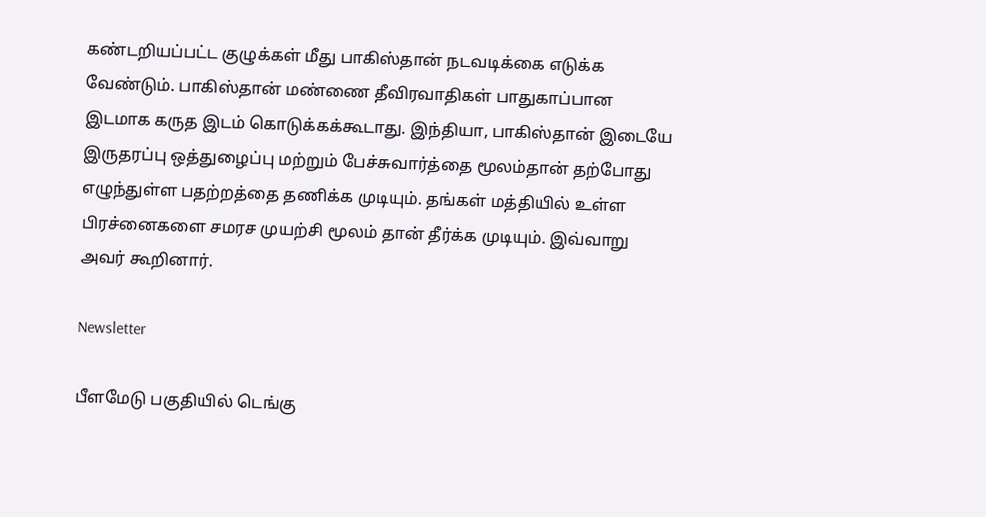கண்டறியப்பட்ட குழுக்கள் மீது பாகிஸ்தான் நடவடிக்கை எடுக்க வேண்டும். பாகிஸ்தான் மண்ணை தீவிரவாதிகள் பாதுகாப்பான இடமாக கருத இடம் கொடுக்கக்கூடாது. இந்தியா, பாகிஸ்தான் இடையே இருதரப்பு ஒத்துழைப்பு மற்றும் பேச்சுவார்த்தை மூலம்தான் தற்போது எழுந்துள்ள பதற்றத்தை தணிக்க முடியும். தங்கள் மத்தியில் உள்ள பிரச்னைகளை சமரச முயற்சி மூலம் தான் தீர்க்க முடியும். இவ்வாறு அவர் கூறினார்.

Newsletter

பீளமேடு பகுதியில் டெங்கு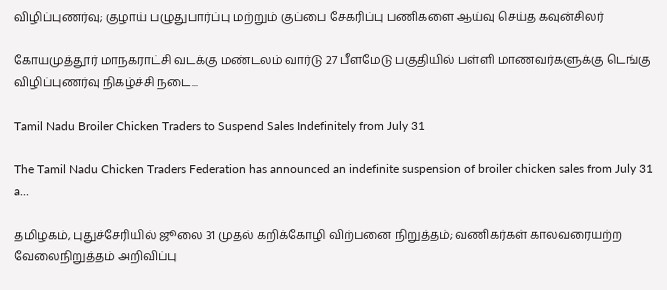விழிப்புணர்வு; குழாய் பழுதுபார்ப்பு மற்றும் குப்பை சேகரிப்பு பணிகளை ஆய்வு செய்த கவுன்சிலர்

கோயமுத்தூர் மாநகராட்சி வடக்கு மண்டலம் வார்டு 27 பீளமேடு பகுதியில் பள்ளி மாணவர்களுக்கு டெங்கு விழிப்புணர்வு நிகழ்ச்சி நடை...

Tamil Nadu Broiler Chicken Traders to Suspend Sales Indefinitely from July 31

The Tamil Nadu Chicken Traders Federation has announced an indefinite suspension of broiler chicken sales from July 31 a...

தமிழகம், புதுச்சேரியில் ஜூலை 31 முதல் கறிக்கோழி விற்பனை நிறுத்தம்; வணிகர்கள் காலவரையற்ற வேலைநிறுத்தம் அறிவிப்பு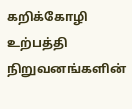கறிக்கோழி உற்பத்தி நிறுவனங்களின்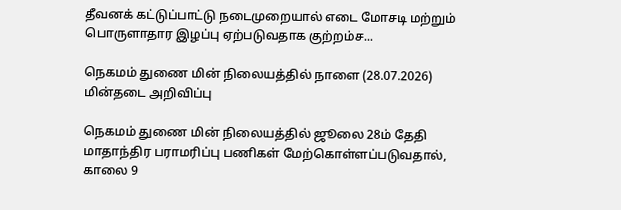தீவனக் கட்டுப்பாட்டு நடைமுறையால் எடை மோசடி மற்றும் பொருளாதார இழப்பு ஏற்படுவதாக குற்றம்ச...

நெகமம் துணை மின் நிலையத்தில் நாளை (28.07.2026) மின்தடை அறிவிப்பு

நெகமம் துணை மின் நிலையத்தில் ஜூலை 28ம் தேதி மாதாந்திர பராமரிப்பு பணிகள் மேற்கொள்ளப்படுவதால், காலை 9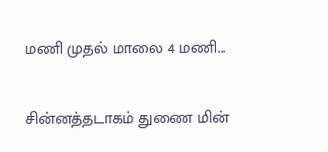மணி முதல் மாலை 4 மணி...

சின்னத்தடாகம் துணை மின்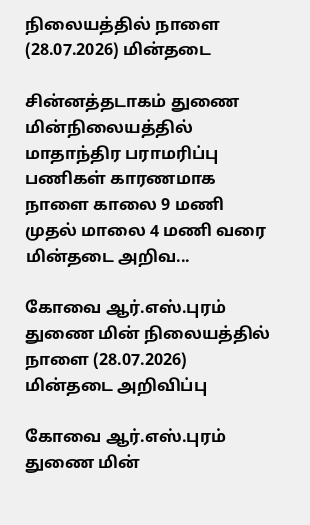நிலையத்தில் நாளை (28.07.2026) மின்தடை

சின்னத்தடாகம் துணை மின்நிலையத்தில் மாதாந்திர பராமரிப்பு பணிகள் காரணமாக நாளை காலை 9 மணி முதல் மாலை 4 மணி வரை மின்தடை அறிவ...

கோவை ஆர்.எஸ்.புரம் துணை மின் நிலையத்தில் நாளை (28.07.2026) மின்தடை அறிவிப்பு

கோவை ஆர்.எஸ்.புரம் துணை மின்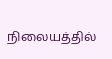நிலையத்தில்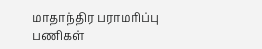மாதாந்திர பராமரிப்பு பணிகள்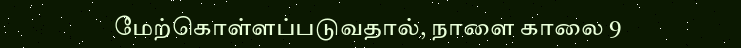மேற்கொள்ளப்படுவதால், நாளை காலை 9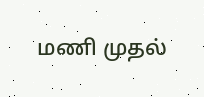மணி முதல்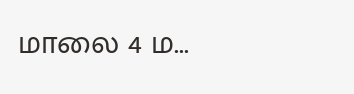மாலை 4 ம...